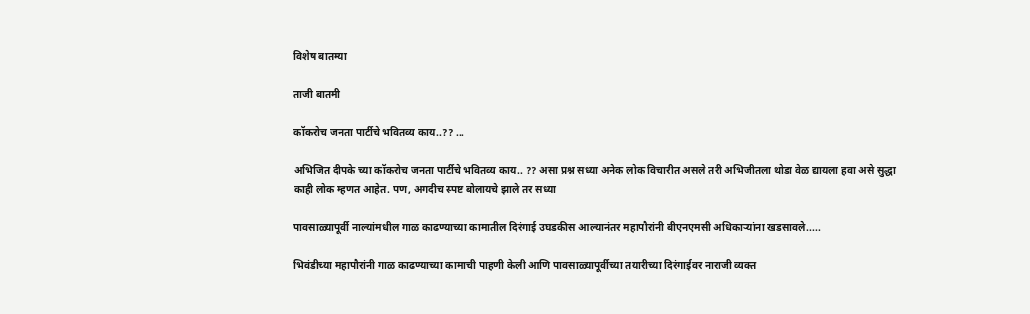विशेष बातम्या

ताजी बातमी

कॉकरोच जनता पार्टीचे भवितव्य काय..?? ...

अभिजित दीपके च्या कॉकरोच जनता पार्टीचे भवितव्य काय.. ?? असा प्रश्न सध्या अनेक लोक विचारीत असले तरी अभिजीतला थोडा वेळ द्यायला हवा असे सुद्धा काही लोक म्हणत आहेत. पण, अगदीच स्पष्ट बोलायचे झाले तर सध्या

पावसाळ्यापूर्वी नाल्यांमधील गाळ काढण्याच्या कामातील दिरंगाई उघडकीस आल्यानंतर महापौरांनी बीएनएमसी अधिकाऱ्यांना खडसावले.....

भिवंडीच्या महापौरांनी गाळ काढण्याच्या कामाची पाहणी केली आणि पावसाळ्यापूर्वीच्या तयारीच्या दिरंगाईवर नाराजी व्यक्त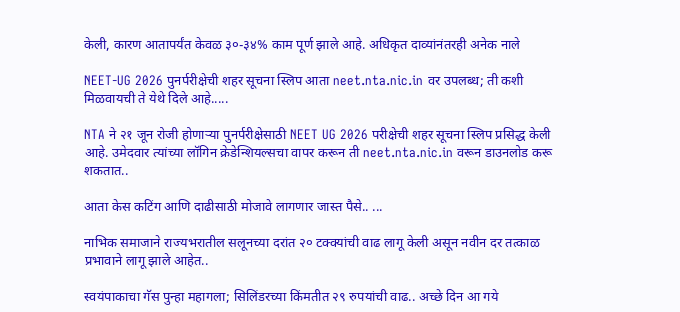केली, कारण आतापर्यंत केवळ ३०-३४% काम पूर्ण झाले आहे. अधिकृत दाव्यांनंतरही अनेक नाले

NEET-UG 2026 पुनर्परीक्षेची शहर सूचना स्लिप आता neet.nta.nic.in वर उपलब्ध; ती कशी मिळवायची ते येथे दिले आहे.....

NTA ने २१ जून रोजी होणाऱ्या पुनर्परीक्षेसाठी NEET UG 2026 परीक्षेची शहर सूचना स्लिप प्रसिद्ध केली आहे. उमेदवार त्यांच्या लॉगिन क्रेडेन्शियल्सचा वापर करून ती neet.nta.nic.in वरून डाउनलोड करू शकतात..

आता केस कटिंग आणि दाढीसाठी मोजावे लागणार जास्त पैसे.. ...

नाभिक समाजाने राज्यभरातील सलूनच्या दरांत २० टक्क्यांची वाढ लागू केली असून नवीन दर तत्काळ प्रभावाने लागू झाले आहेत..

स्वयंपाकाचा गॅस पुन्हा महागला; सिलिंडरच्या किंमतीत २९ रुपयांची वाढ.. अच्छे दिन आ गये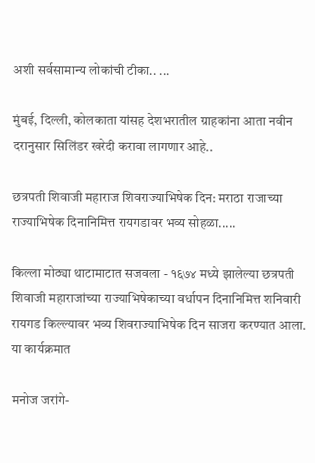अशी सर्वसामान्य लोकांची टीका.. ...

मुंबई, दिल्ली, कोलकाता यांसह देशभरातील ग्राहकांना आता नवीन दरानुसार सिलिंडर खरेदी करावा लागणार आहे..

छत्रपती शिवाजी महाराज शिवराज्याभिषेक दिन: मराठा राजाच्या राज्याभिषेक दिनानिमित्त रायगडावर भव्य सोहळा.....

किल्ला मोठ्या थाटामाटात सजवला - १६७४ मध्ये झालेल्या छत्रपती शिवाजी महाराजांच्या राज्याभिषेकाच्या वर्धापन दिनानिमित्त शनिवारी रायगड किल्ल्यावर भव्य शिवराज्याभिषेक दिन साजरा करण्यात आला. या कार्यक्रमात

मनोज जरांगे-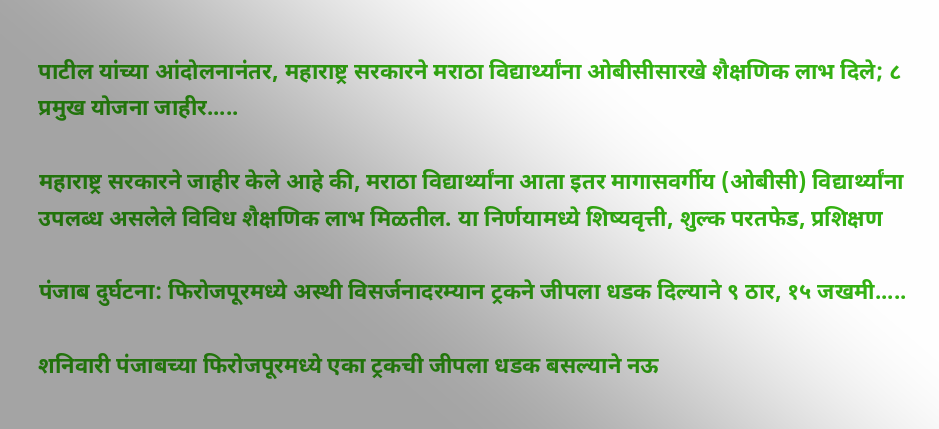पाटील यांच्या आंदोलनानंतर, महाराष्ट्र सरकारने मराठा विद्यार्थ्यांना ओबीसीसारखे शैक्षणिक लाभ दिले; ८ प्रमुख योजना जाहीर.....

महाराष्ट्र सरकारने जाहीर केले आहे की, मराठा विद्यार्थ्यांना आता इतर मागासवर्गीय (ओबीसी) विद्यार्थ्यांना उपलब्ध असलेले विविध शैक्षणिक लाभ मिळतील. या निर्णयामध्ये शिष्यवृत्ती, शुल्क परतफेड, प्रशिक्षण

पंजाब दुर्घटना: फिरोजपूरमध्ये अस्थी विसर्जनादरम्यान ट्रकने जीपला धडक दिल्याने ९ ठार, १५ जखमी.....

शनिवारी पंजाबच्या फिरोजपूरमध्ये एका ट्रकची जीपला धडक बसल्याने नऊ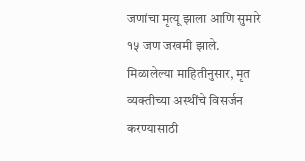जणांचा मृत्यू झाला आणि सुमारे १५ जण जखमी झाले. मिळालेल्या माहितीनुसार, मृत व्यक्तीच्या अस्थींचे विसर्जन करण्यासाठी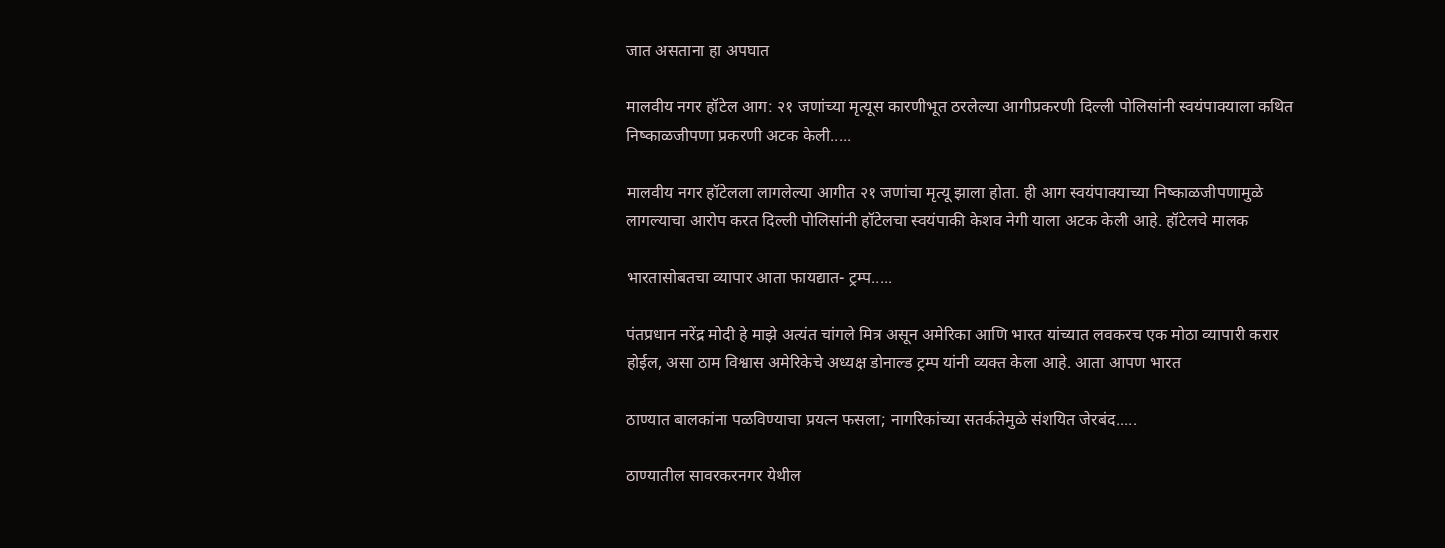जात असताना हा अपघात

मालवीय नगर हॉटेल आग: २१ जणांच्या मृत्यूस कारणीभूत ठरलेल्या आगीप्रकरणी दिल्ली पोलिसांनी स्वयंपाक्याला कथित निष्काळजीपणा प्रकरणी अटक केली.....

मालवीय नगर हॉटेलला लागलेल्या आगीत २१ जणांचा मृत्यू झाला होता. ही आग स्वयंपाक्याच्या निष्काळजीपणामुळे लागल्याचा आरोप करत दिल्ली पोलिसांनी हॉटेलचा स्वयंपाकी केशव नेगी याला अटक केली आहे. हॉटेलचे मालक

भारतासोबतचा व्यापार आता फायद्यात- ट्रम्प.....

पंतप्रधान नरेंद्र मोदी हे माझे अत्यंत चांगले मित्र असून अमेरिका आणि भारत यांच्यात लवकरच एक मोठा व्यापारी करार होईल, असा ठाम विश्वास अमेरिकेचे अध्यक्ष डोनाल्ड ट्रम्प यांनी व्यक्त केला आहे. आता आपण भारत

ठाण्यात बालकांना पळविण्याचा प्रयत्न फसला; नागरिकांच्या सतर्कतेमुळे संशयित जेरबंद.....

ठाण्यातील सावरकरनगर येथील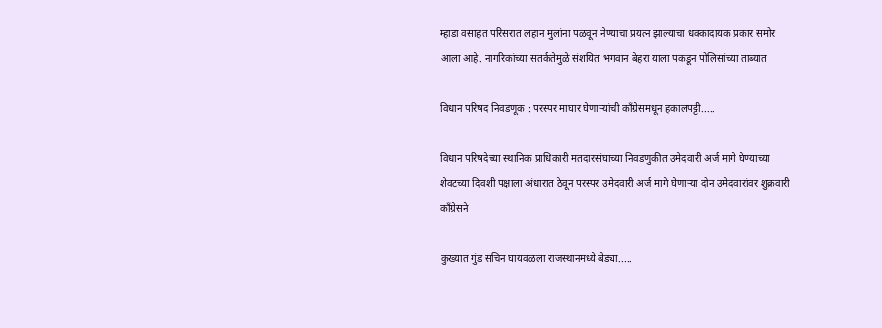म्हाडा वसाहत परिसरात लहान मुलांना पळवून नेण्याचा प्रयत्न झाल्याचा धक्कादायक प्रकार समोर आला आहे. नागरिकांच्या सतर्कतेमुळे संशयित भगवान बेहरा याला पकडून पोलिसांच्या ताब्यात

विधान परिषद निवडणूक : परस्पर माघार घेणाऱ्यांची काँग्रेसमधून हकालपट्टी.....

विधान परिषदेच्या स्थानिक प्राधिकारी मतदारसंघाच्या निवडणुकीत उमेदवारी अर्ज मागे घेण्याच्या शेवटच्या दिवशी पक्षाला अंधारात ठेवून परस्पर उमेदवारी अर्ज मागे घेणाऱ्या दोन उमेदवारांवर शुक्रवारी काँग्रेसने

कुख्यात गुंड सचिन घायवळला राजस्थानमध्ये बेड्या.....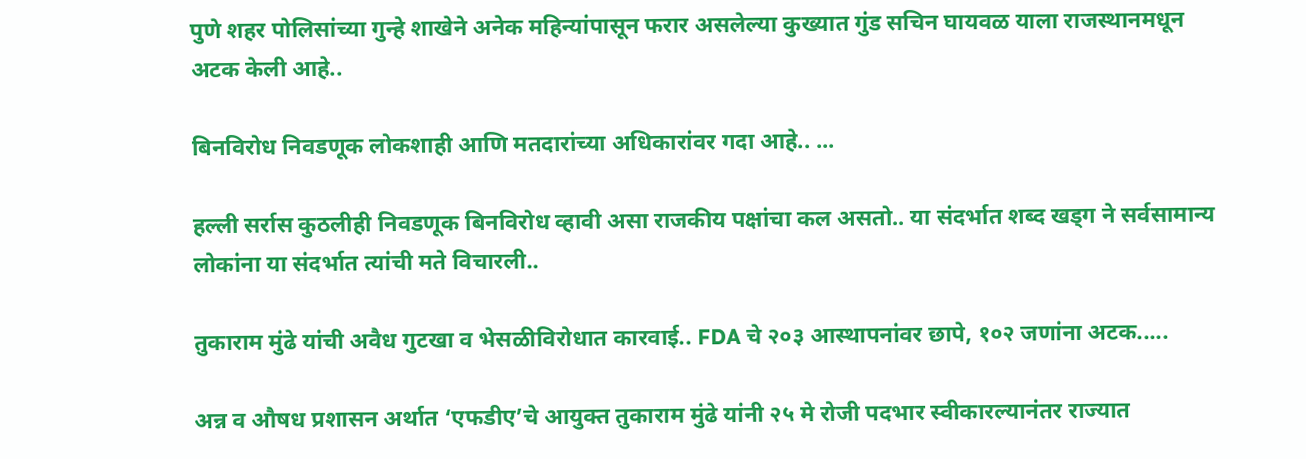पुणे शहर पोलिसांच्या गुन्हे शाखेने अनेक महिन्यांपासून फरार असलेल्या कुख्यात गुंड सचिन घायवळ याला राजस्थानमधून अटक केली आहे..

बिनविरोध निवडणूक लोकशाही आणि मतदारांच्या अधिकारांवर गदा आहे.. ...

हल्ली सर्रास कुठलीही निवडणूक बिनविरोध व्हावी असा राजकीय पक्षांचा कल असतो.. या संदर्भात शब्द खड्ग ने सर्वसामान्य लोकांना या संदर्भात त्यांची मते विचारली..

तुकाराम मुंढे यांची अवैध गुटखा व भेसळीविरोधात कारवाई.. FDA चे २०३ आस्थापनांवर छापे, १०२ जणांना अटक.....

अन्न व औषध प्रशासन अर्थात ‘एफडीए’चे आयुक्त तुकाराम मुंढे यांनी २५ मे रोजी पदभार स्वीकारल्यानंतर राज्यात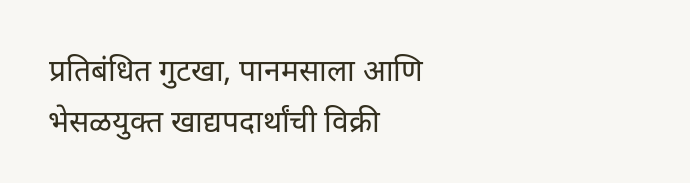प्रतिबंधित गुटखा, पानमसाला आणि भेसळयुक्त खाद्यपदार्थांची विक्री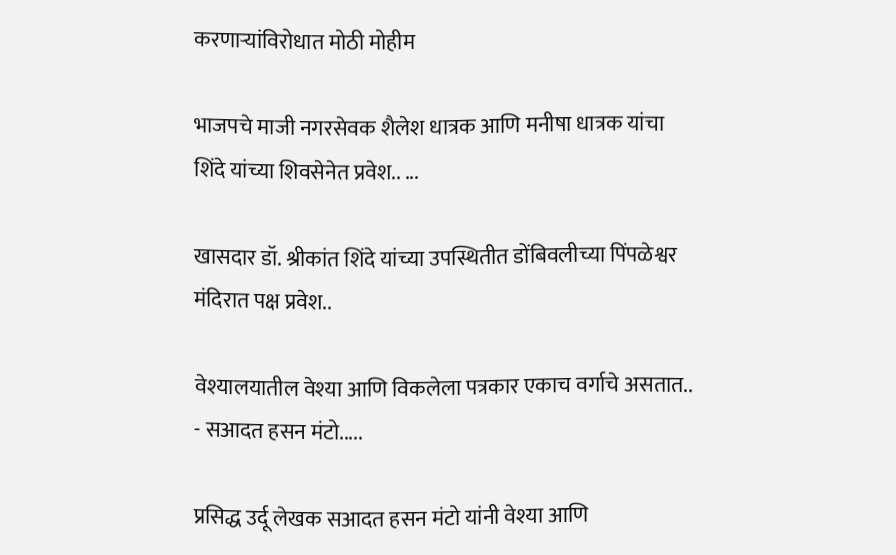करणाऱ्यांविरोधात मोठी मोहीम

भाजपचे माजी नगरसेवक शैलेश धात्रक आणि मनीषा धात्रक यांचा शिंदे यांच्या शिवसेनेत प्रवेश.. ...

खासदार डॉ. श्रीकांत शिंदे यांच्या उपस्थितीत डोंबिवलीच्या पिंपळेश्वर मंदिरात पक्ष प्रवेश..

वेश्यालयातील वेश्या आणि विकलेला पत्रकार एकाच वर्गाचे असतात.. - सआदत हसन मंटो.....

प्रसिद्ध उर्दू लेखक सआदत हसन मंटो यांनी वेश्या आणि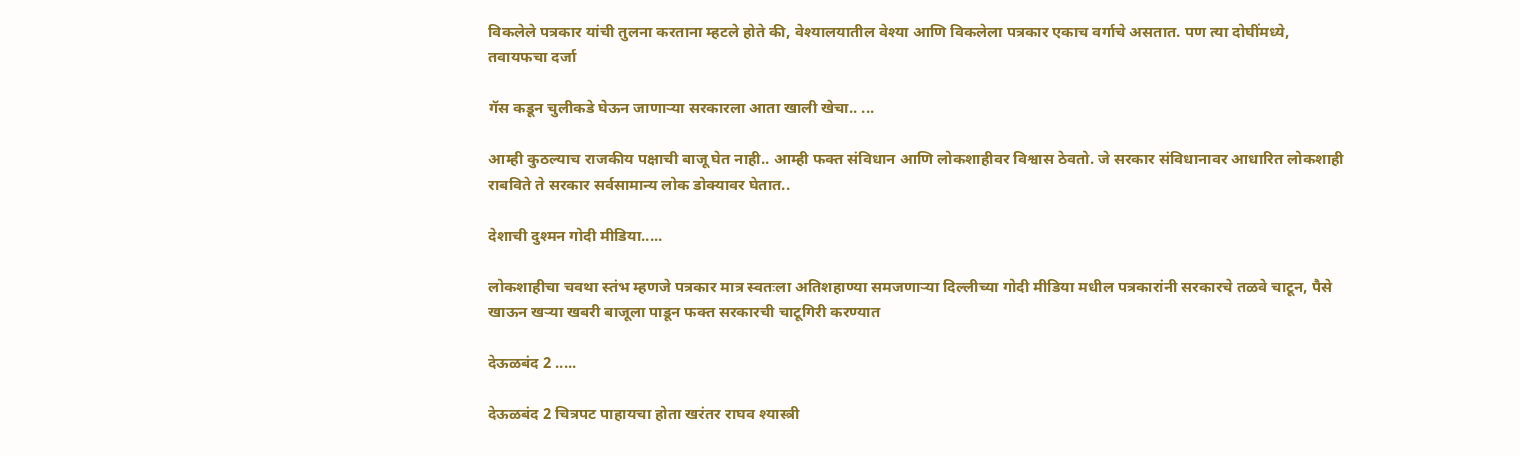विकलेले पत्रकार यांची तुलना करताना म्हटले होते की, वेश्यालयातील वेश्या आणि विकलेला पत्रकार एकाच वर्गाचे असतात. पण त्या दोघींमध्ये, तवायफचा दर्जा

गॅस कडून चुलीकडे घेऊन जाणाऱ्या सरकारला आता खाली खेचा.. ...

आम्ही कुठल्याच राजकीय पक्षाची बाजू घेत नाही.. आम्ही फक्त संविधान आणि लोकशाहीवर विश्वास ठेवतो. जे सरकार संविधानावर आधारित लोकशाही राबविते ते सरकार सर्वसामान्य लोक डोक्यावर घेतात..

देशाची दुश्मन गोदी मीडिया.....

लोकशाहीचा चवथा स्तंभ म्हणजे पत्रकार मात्र स्वतःला अतिशहाण्या समजणाऱ्या दिल्लीच्या गोदी मीडिया मधील पत्रकारांनी सरकारचे तळवे चाटून, पैसे खाऊन खऱ्या खबरी बाजूला पाडून फक्त सरकारची चाटूगिरी करण्यात

देऊळबंद 2 .....

देऊळबंद 2 चित्रपट पाहायचा होता खरंतर राघव श्यास्त्री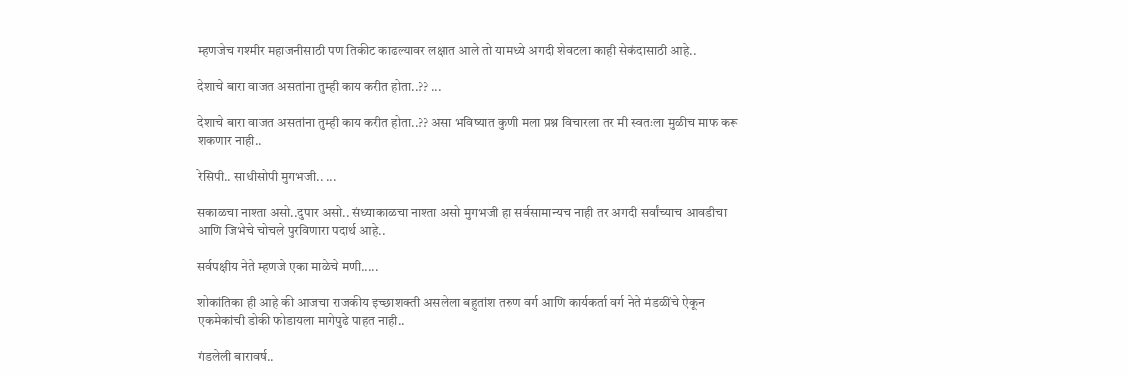म्हणजेच गश्मीर महाजनीसाठी पण तिकीट काढल्यावर लक्षात आले तो यामध्ये अगदी शेवटला काही सेकंदासाठी आहे..

देशाचे बारा वाजत असतांना तुम्ही काय करीत होता..?? ...

देशाचे बारा वाजत असतांना तुम्ही काय करीत होता..?? असा भविष्यात कुणी मला प्रश्न विचारला तर मी स्वतःला मुळीच माफ करू शकणार नाही..

रेसिपी.. साधीसोपी मुगभजी.. ...

सकाळचा नाश्ता असो..दुपार असो.. संध्याकाळचा नाश्ता असो मुगभजी हा सर्वसामान्यच नाही तर अगदी सर्वांच्याच आवडीचा आणि जिभेचे चोचले पुरविणारा पदार्थ आहे..

सर्वपक्षीय नेते म्हणजे एका माळेचे मणी.....

शोकांतिका ही आहे की आजचा राजकीय इच्छाशक्ती असलेला बहुतांश तरुण वर्ग आणि कार्यकर्ता वर्ग नेते मंडळींचे ऐकून एकमेकांची डोकी फोडायला मागेपुढे पाहत नाही..

गंडलेली बारावर्ष..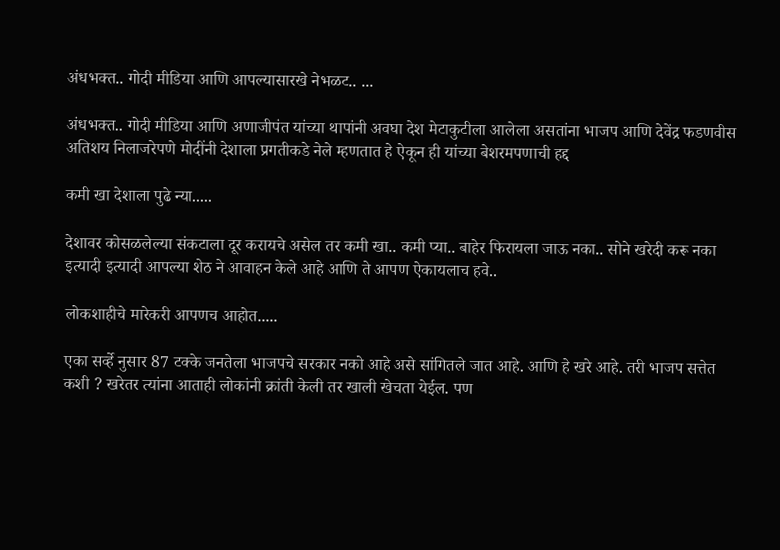अंधभक्त.. गोदी मीडिया आणि आपल्यासारखे नेभळट.. ...

अंधभक्त.. गोदी मीडिया आणि अणाजीपंत यांच्या थापांनी अवघा देश मेटाकुटीला आलेला असतांना भाजप आणि देवेंद्र फडणवीस अतिशय निलाजरेपणे मोदींनी देशाला प्रगतीकडे नेले म्हणतात हे ऐकून ही यांच्या बेशरमपणाची हद्द

कमी खा देशाला पुढे न्या.....

देशावर कोसळलेल्या संकटाला दूर करायचे असेल तर कमी खा.. कमी प्या.. बाहेर फिरायला जाऊ नका.. सोने खरेदी करू नका इत्यादी इत्यादी आपल्या शेठ ने आवाहन केले आहे आणि ते आपण ऐकायलाच हवे..

लोकशाहीचे मारेकरी आपणच आहोत.....

एका सर्व्हे नुसार 87 टक्के जनतेला भाजपचे सरकार नको आहे असे सांगितले जात आहे. आणि हे खरे आहे. तरी भाजप सत्तेत कशी ? खरेतर त्यांना आताही लोकांनी क्रांती केली तर खाली खेचता येईल. पण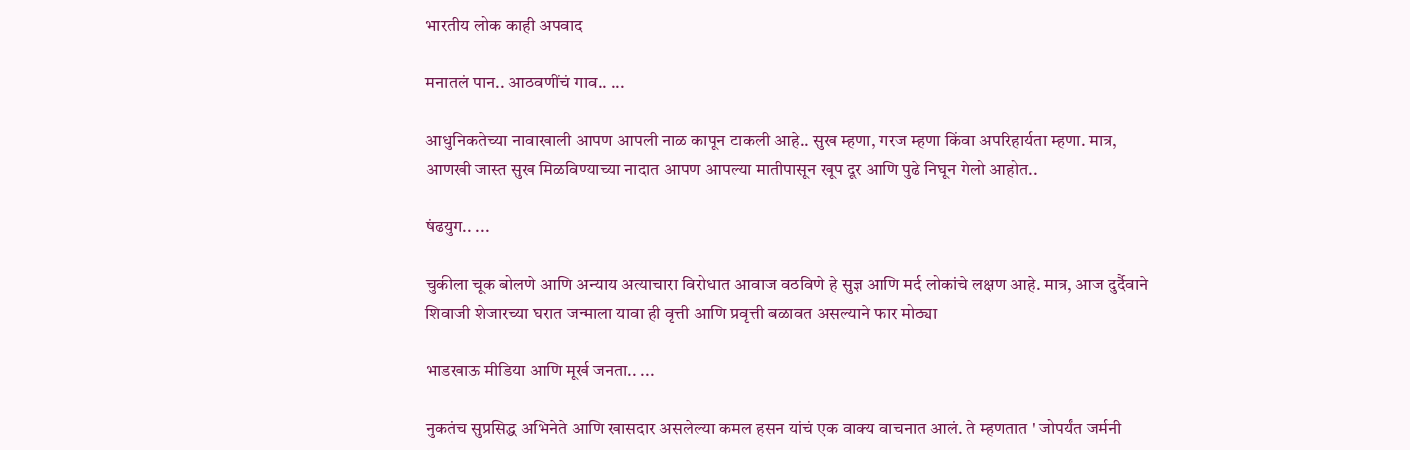भारतीय लोक काही अपवाद

मनातलं पान.. आठवणींचं गाव.. ...

आधुनिकतेच्या नावाखाली आपण आपली नाळ कापून टाकली आहे.. सुख म्हणा, गरज म्हणा किंवा अपरिहार्यता म्हणा. मात्र, आणखी जास्त सुख मिळविण्याच्या नादात आपण आपल्या मातीपासून खूप दूर आणि पुढे निघून गेलो आहोत..

षंढयुग.. ...

चुकीला चूक बोलणे आणि अन्याय अत्याचारा विरोधात आवाज वठविणे हे सुज्ञ आणि मर्द लोकांचे लक्षण आहे. मात्र, आज दुर्दैवाने शिवाजी शेजारच्या घरात जन्माला यावा ही वृत्ती आणि प्रवृत्ती बळावत असल्याने फार मोठ्या

भाडखाऊ मीडिया आणि मूर्ख जनता.. ...

नुकतंच सुप्रसिद्ध अभिनेते आणि खासदार असलेल्या कमल हसन यांचं एक वाक्य वाचनात आलं. ते म्हणतात ' जोपर्यंत जर्मनी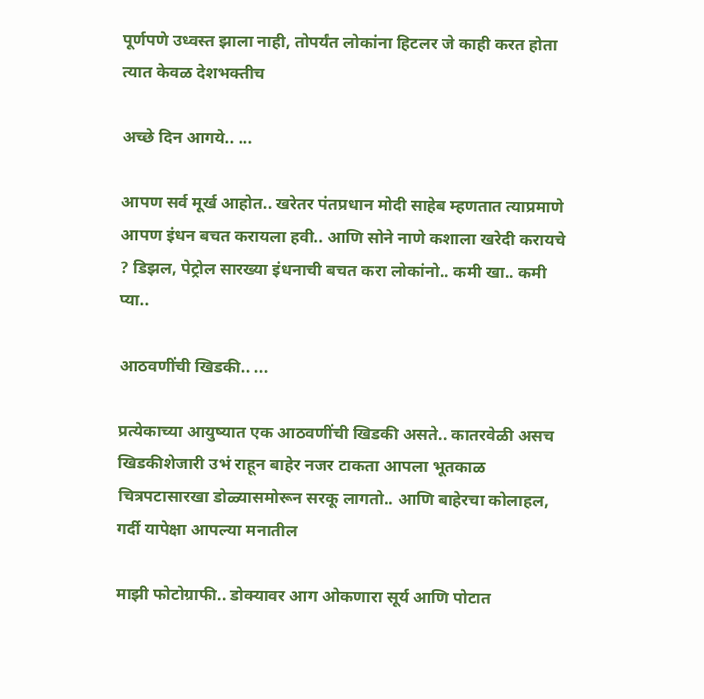पूर्णपणे उध्वस्त झाला नाही, तोपर्यंत लोकांना हिटलर जे काही करत होता त्यात केवळ देशभक्तीच

अच्छे दिन आगये.. ...

आपण सर्व मूर्ख आहोत.. खरेतर पंतप्रधान मोदी साहेब म्हणतात त्याप्रमाणे आपण इंधन बचत करायला हवी.. आणि सोने नाणे कशाला खरेदी करायचे ? डिझल, पेट्रोल सारख्या इंधनाची बचत करा लोकांनो.. कमी खा.. कमी प्या..

आठवणींची खिडकी.. ...

प्रत्येकाच्या आयुष्यात एक आठवणींची खिडकी असते.. कातरवेळी असच खिडकीशेजारी उभं राहून बाहेर नजर टाकता आपला भूतकाळ चित्रपटासारखा डोळ्यासमोरून सरकू लागतो.. आणि बाहेरचा कोलाहल, गर्दी यापेक्षा आपल्या मनातील

माझी फोटोग्राफी.. डोक्यावर आग ओकणारा सूर्य आणि पोटात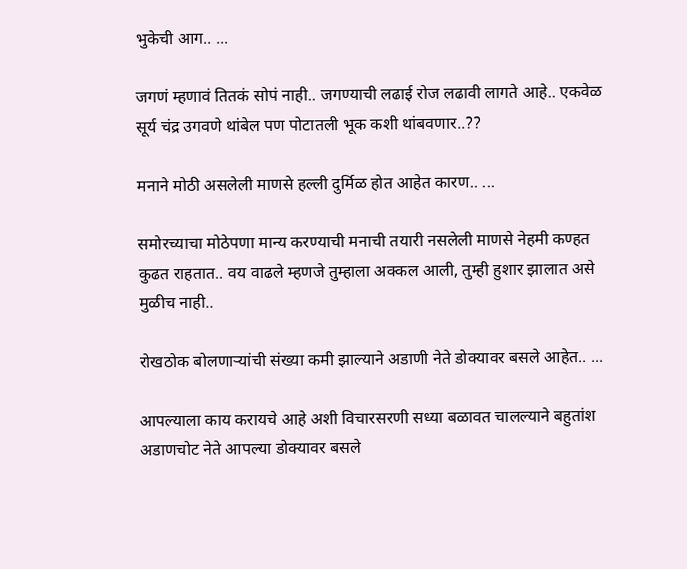भुकेची आग.. ...

जगणं म्हणावं तितकं सोपं नाही.. जगण्याची लढाई रोज लढावी लागते आहे.. एकवेळ सूर्य चंद्र उगवणे थांबेल पण पोटातली भूक कशी थांबवणार..??

मनाने मोठी असलेली माणसे हल्ली दुर्मिळ होत आहेत कारण.. ...

समोरच्याचा मोठेपणा मान्य करण्याची मनाची तयारी नसलेली माणसे नेहमी कण्हत कुढत राहतात.. वय वाढले म्हणजे तुम्हाला अक्कल आली, तुम्ही हुशार झालात असे मुळीच नाही..

रोखठोक बोलणाऱ्यांची संख्या कमी झाल्याने अडाणी नेते डोक्यावर बसले आहेत.. ...

आपल्याला काय करायचे आहे अशी विचारसरणी सध्या बळावत चालल्याने बहुतांश अडाणचोट नेते आपल्या डोक्यावर बसले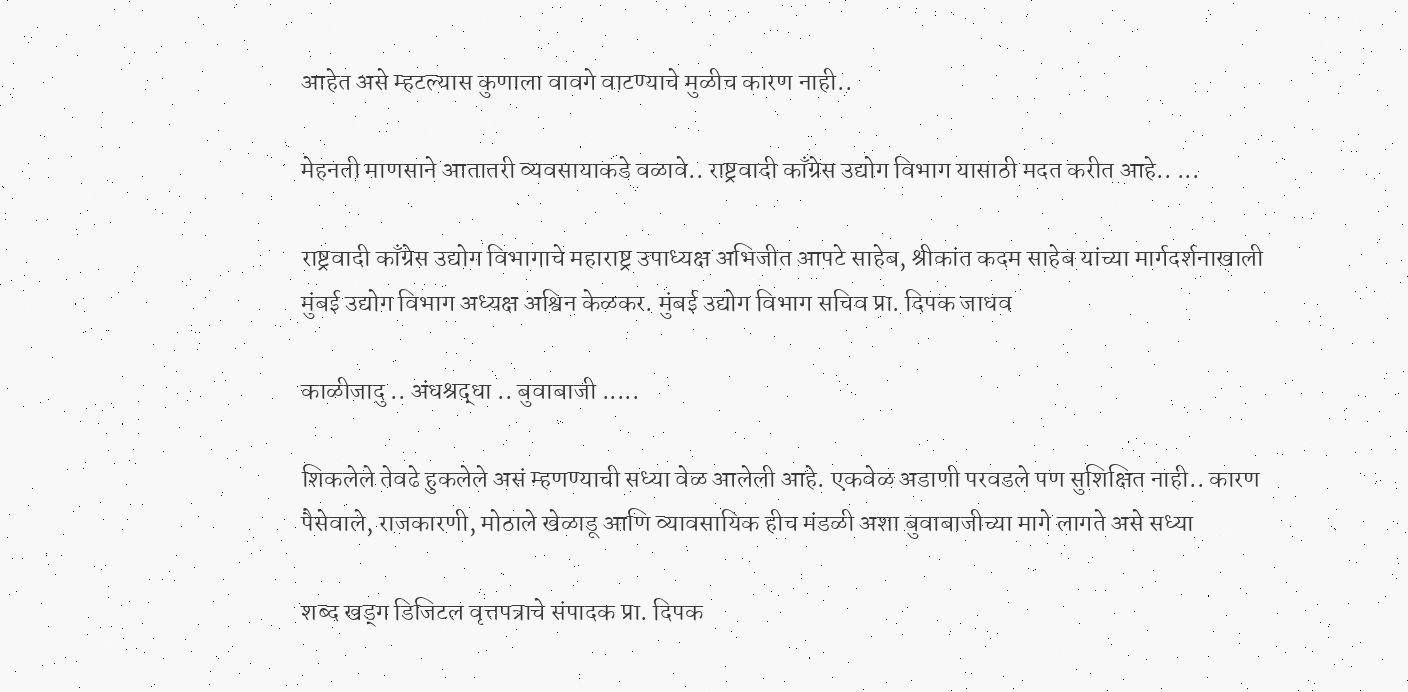आहेत असे म्हटल्यास कुणाला वावगे वाटण्याचे मुळीच कारण नाही..

मेहनती माणसाने आतातरी व्यवसायाकडे वळावे.. राष्ट्रवादी काँग्रेस उद्योग विभाग यासाठी मदत करीत आहे.. ...

राष्ट्रवादी काँग्रेस उद्योग विभागाचे महाराष्ट्र उपाध्यक्ष अभिजीत आपटे साहेब, श्रीकांत कदम साहेब यांच्या मार्गदर्शनाखाली मुंबई उद्योग विभाग अध्यक्ष अश्विन केळकर. मुंबई उद्योग विभाग सचिव प्रा. दिपक जाधव

काळीजादु .. अंधश्रद्धा .. बुवाबाजी .....

शिकलेले तेवढे हुकलेले असं म्हणण्याची सध्या वेळ आलेली आहे. एकवेळ अडाणी परवडले पण सुशिक्षित नाही.. कारण पैसेवाले, राजकारणी, मोठाले खेळाडू आणि व्यावसायिक हीच मंडळी अशा बुवाबाजीच्या मागे लागते असे सध्या

शब्द खड्ग डिजिटल वृत्तपत्राचे संपादक प्रा. दिपक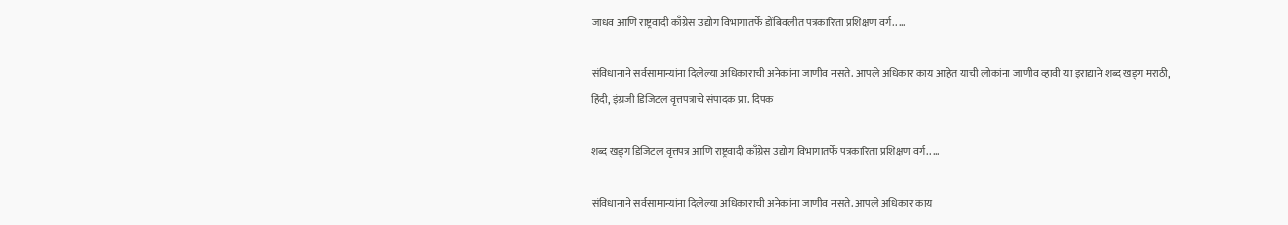जाधव आणि राष्ट्रवादी काँग्रेस उद्योग विभागातर्फे डोंबिवलीत पत्रकारिता प्रशिक्षण वर्ग.. ...

संविधानाने सर्वसामान्यांना दिलेल्या अधिकाराची अनेकांना जाणीव नसते. आपले अधिकार काय आहेत याची लोकांना जाणीव व्हावी या इराद्याने शब्द खड्ग मराठी, हिंदी, इंग्रजी डिजिटल वृत्तपत्राचे संपादक प्रा. दिपक

शब्द खड्ग डिजिटल वृत्तपत्र आणि राष्ट्रवादी काँग्रेस उद्योग विभागातर्फे पत्रकारिता प्रशिक्षण वर्ग.. ...

संविधानाने सर्वसामान्यांना दिलेल्या अधिकाराची अनेकांना जाणीव नसते. आपले अधिकार काय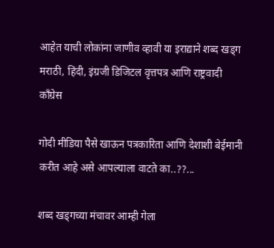आहेत याची लोकांना जाणीव व्हावी या इराद्याने शब्द खड्ग मराठी, हिंदी, इंग्रजी डिजिटल वृत्तपत्र आणि राष्ट्रवादी काँग्रेस

गोदी मीडिया पैसे खाऊन पत्रकारिता आणि देशाशी बेईमानी करीत आहे असे आपल्याला वाटते का..??...

शब्द खड्गच्या मंचावर आम्ही गेला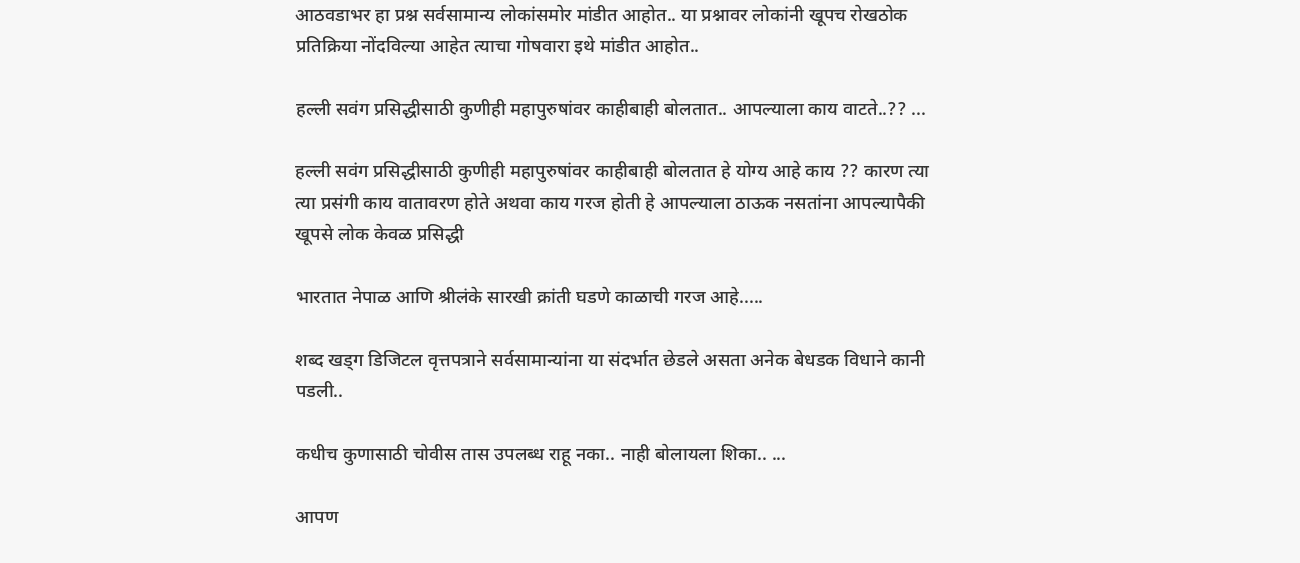आठवडाभर हा प्रश्न सर्वसामान्य लोकांसमोर मांडीत आहोत.. या प्रश्नावर लोकांनी खूपच रोखठोक प्रतिक्रिया नोंदविल्या आहेत त्याचा गोषवारा इथे मांडीत आहोत..

हल्ली सवंग प्रसिद्धीसाठी कुणीही महापुरुषांवर काहीबाही बोलतात.. आपल्याला काय वाटते..?? ...

हल्ली सवंग प्रसिद्धीसाठी कुणीही महापुरुषांवर काहीबाही बोलतात हे योग्य आहे काय ?? कारण त्या त्या प्रसंगी काय वातावरण होते अथवा काय गरज होती हे आपल्याला ठाऊक नसतांना आपल्यापैकी खूपसे लोक केवळ प्रसिद्धी

भारतात नेपाळ आणि श्रीलंके सारखी क्रांती घडणे काळाची गरज आहे.....

शब्द खड्ग डिजिटल वृत्तपत्राने सर्वसामान्यांना या संदर्भात छेडले असता अनेक बेधडक विधाने कानी पडली..

कधीच कुणासाठी चोवीस तास उपलब्ध राहू नका.. नाही बोलायला शिका.. ...

आपण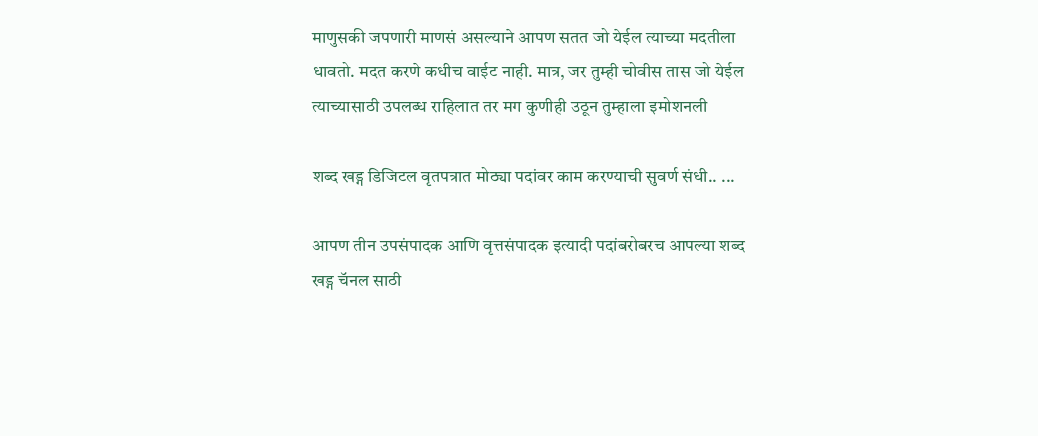माणुसकी जपणारी माणसं असल्याने आपण सतत जो येईल त्याच्या मदतीला धावतो. मदत करणे कधीच वाईट नाही. मात्र, जर तुम्ही चोवीस तास जो येईल त्याच्यासाठी उपलब्ध राहिलात तर मग कुणीही उठून तुम्हाला इमोशनली

शब्द खड्ग डिजिटल वृतपत्रात मोठ्या पदांवर काम करण्याची सुवर्ण संधी.. ...

आपण तीन उपसंपादक आणि वृत्तसंपादक इत्यादी पदांबरोबरच आपल्या शब्द खड्ग चॅनल साठी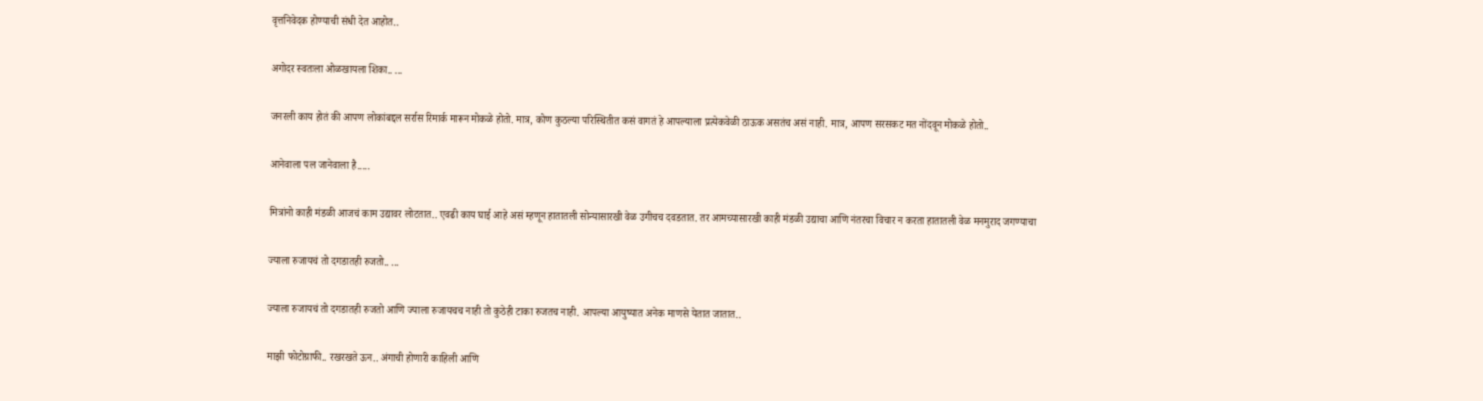वृत्तनिवेदक होण्याची संधी देत आहोत..

अगोदर स्वतःला ओळखायला शिका.. ...

जनरली काय होतं की आपण लोकांबद्दल सर्रास रिमार्क मारून मोकळे होतो. मात्र, कोण कुठल्या परिस्थितीत कसं वागतं हे आपल्याला प्रत्येकवेळी ठाऊक असतंच असं नाही. मात्र, आपण सरसकट मत नोंदवून मोकळे होतो..

आनेवाला पल जानेवाला है.....

मित्रांनो काही मंडळी आजचं काम उद्यावर लोटतात.. एवढी काय घाई आहे असं म्हणून हातातली सोन्यासारखी वेळ उगीचच दवडतात. तर आमच्यासारखी काही मंडळी उद्याचा आणि नंतरचा विचार न करता हातातली वेळ मनमुराद जगण्याचा

ज्याला रुजायचं तो दगडातही रुजतो.. ...

ज्याला रुजायचं तो दगडातही रुजतो आणि ज्याला रुजायचच नाही तो कुठेही टाका रुजतच नाही. आपल्या आयुष्यात अनेक माणसे येतात जातात..

माझी फोटोग्राफी.. रखरखते ऊन.. अंगाची होणारी काहिली आणि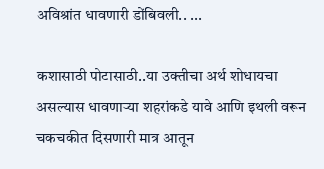अविश्रांत धावणारी डोंबिवली.. ...

कशासाठी पोटासाठी..या उक्तीचा अर्थ शोधायचा असल्यास धावणाऱ्या शहरांकडे यावे आणि इथली वरून चकचकीत दिसणारी मात्र आतून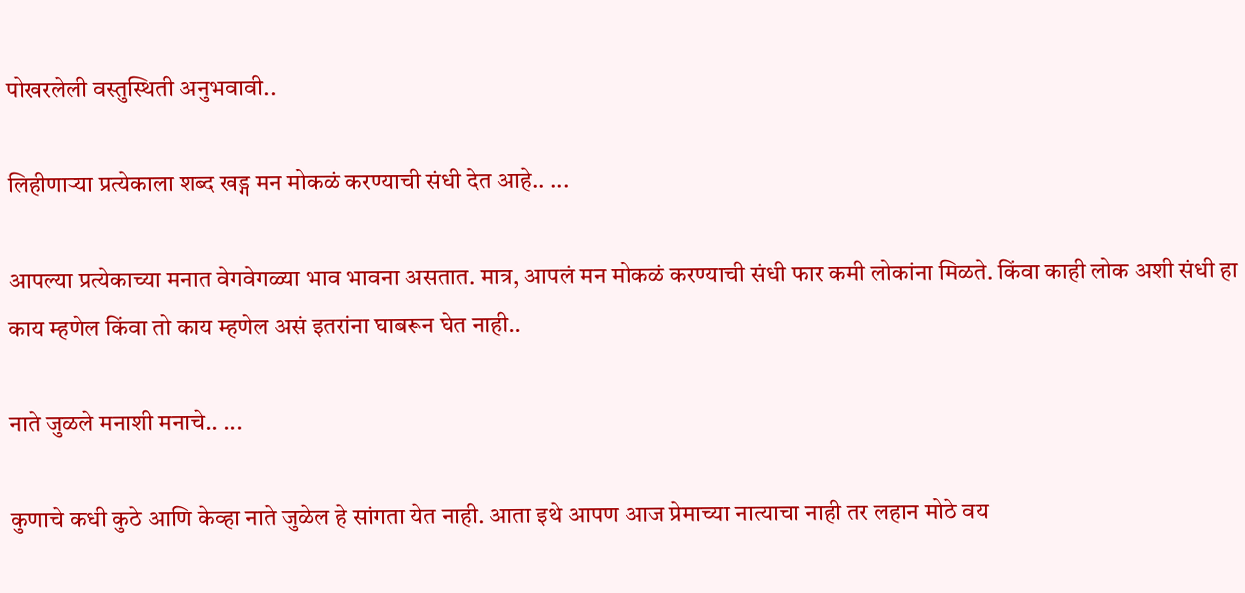पोखरलेली वस्तुस्थिती अनुभवावी..

लिहीणाऱ्या प्रत्येकाला शब्द खड्ग मन मोकळं करण्याची संधी देत आहे.. ...

आपल्या प्रत्येकाच्या मनात वेगवेगळ्या भाव भावना असतात. मात्र, आपलं मन मोकळं करण्याची संधी फार कमी लोकांना मिळते. किंवा काही लोक अशी संधी हा काय म्हणेल किंवा तो काय म्हणेल असं इतरांना घाबरून घेत नाही..

नाते जुळले मनाशी मनाचे.. ...

कुणाचे कधी कुठे आणि केव्हा नाते जुळेल हे सांगता येत नाही. आता इथे आपण आज प्रेमाच्या नात्याचा नाही तर लहान मोठे वय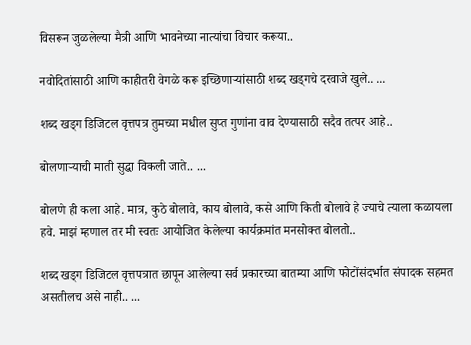विसरून जुळलेल्या मैत्री आणि भावनेच्या नात्यांचा विचार करूया..

नवोदितांसाठी आणि काहीतरी वेगळे करू इच्छिणाऱ्यांसाठी शब्द खड्गचे दरवाजे खुले.. ...

शब्द खड्ग डिजिटल वृत्तपत्र तुमच्या मधील सुप्त गुणांना वाव देण्यासाठी सदैव तत्पर आहे..

बोलणाऱ्याची माती सुद्धा विकली जाते.. ...

बोलणे ही कला आहे. मात्र, कुठे बोलावे, काय बोलावे, कसे आणि किती बोलावे हे ज्याचे त्याला कळायला हवे. माझं म्हणाल तर मी स्वतः आयोजित केलेल्या कार्यक्रमांत मनसोक्त बोलतो..

शब्द खड्ग डिजिटल वृत्तपत्रात छापून आलेल्या सर्व प्रकारच्या बातम्या आणि फोटोंसंदर्भात संपादक सहमत असतीलच असे नाही.. ...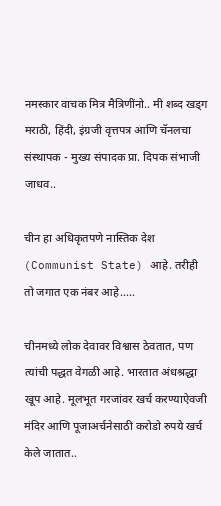नमस्कार वाचक मित्र मैत्रिणींनो.. मी शब्द खड्ग मराठी, हिंदी, इंग्रजी वृत्तपत्र आणि चॅनलचा संस्थापक - मुख्य संपादक प्रा. दिपक संभाजी जाधव..

चीन हा अधिकृतपणे नास्तिक देश (Communist State) आहे. तरीही तो जगात एक नंबर आहे.....

चीनमध्ये लोक देवावर विश्वास ठेवतात, पण त्यांची पद्धत वेगळी आहे. भारतात अंधश्रद्धा खूप आहे. मूलभूत गरजांवर खर्च करण्याऐवजी मंदिर आणि पूजाअर्चनेसाठी करोडो रुपये खर्च केले जातात..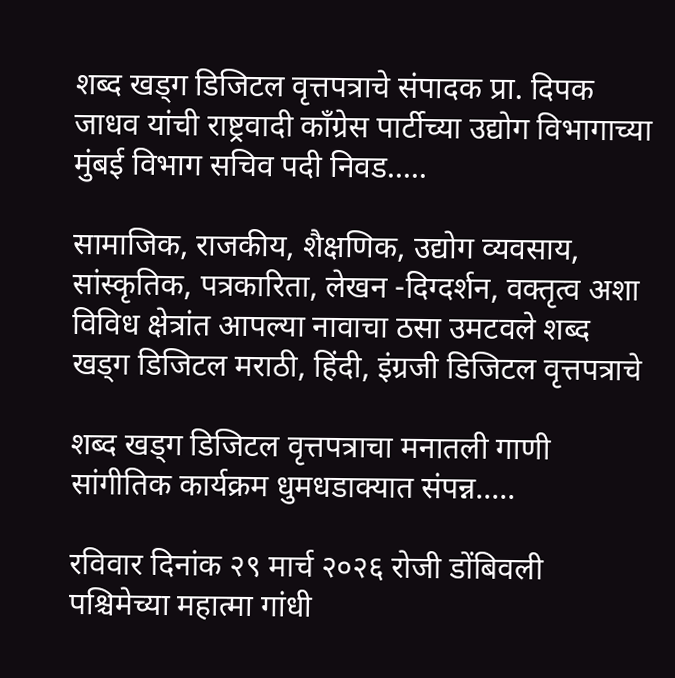शब्द खड्ग डिजिटल वृत्तपत्राचे संपादक प्रा. दिपक जाधव यांची राष्ट्रवादी काँग्रेस पार्टीच्या उद्योग विभागाच्या मुंबई विभाग सचिव पदी निवड.....

सामाजिक, राजकीय, शैक्षणिक, उद्योग व्यवसाय, सांस्कृतिक, पत्रकारिता, लेखन -दिग्दर्शन, वक्तृत्व अशा विविध क्षेत्रांत आपल्या नावाचा ठसा उमटवले शब्द खड्ग डिजिटल मराठी, हिंदी, इंग्रजी डिजिटल वृत्तपत्राचे

शब्द खड्ग डिजिटल वृत्तपत्राचा मनातली गाणी सांगीतिक कार्यक्रम धुमधडाक्यात संपन्न.....

रविवार दिनांक २९ मार्च २०२६ रोजी डोंबिवली पश्चिमेच्या महात्मा गांधी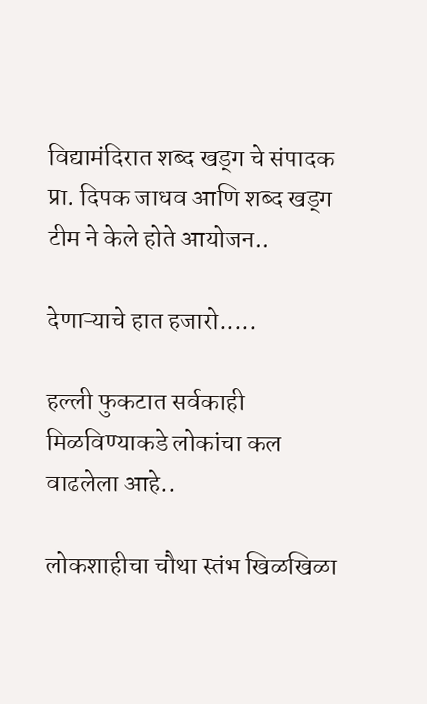विद्यामंदिरात शब्द खड्ग चे संपादक प्रा. दिपक जाधव आणि शब्द खड्ग टीम ने केले होते आयोजन..

देणाऱ्याचे हात हजारो.....

हल्ली फुकटात सर्वकाही मिळविण्याकडे लोकांचा कल वाढलेला आहे..

लोकशाहीचा चौथा स्तंभ खिळखिळा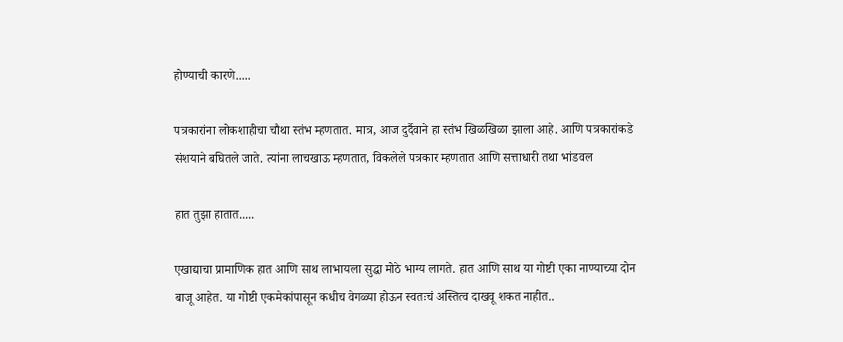होण्याची कारणे.....

पत्रकारांना लोकशाहीचा चौथा स्तंभ म्हणतात. मात्र, आज दुर्दैवाने हा स्तंभ खिळखिळा झाला आहे. आणि पत्रकारांकडे संशयाने बघितले जाते. त्यांना लाचखाऊ म्हणतात, विकलेले पत्रकार म्हणतात आणि सत्ताधारी तथा भांडवल

हात तुझा हातात.....

एखाद्याचा प्रामाणिक हात आणि साथ लाभायला सुद्धा मोठे भाग्य लागते. हात आणि साथ या गोष्टी एका नाण्याच्या दोन बाजू आहेत. या गोष्टी एकमेकांपासून कधीच वेगळ्या होऊन स्वतःचं अस्तित्व दाखवू शकत नाहीत..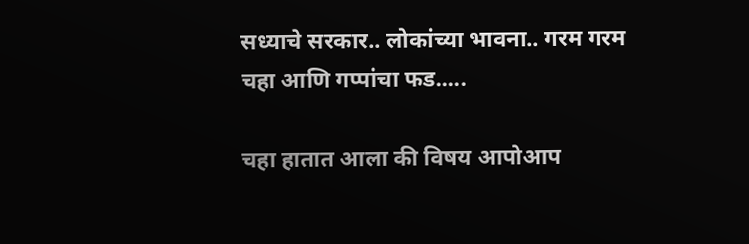सध्याचे सरकार.. लोकांच्या भावना.. गरम गरम चहा आणि गप्पांचा फड.....

चहा हातात आला की विषय आपोआप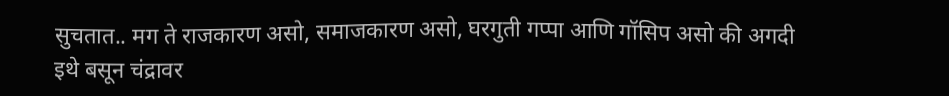सुचतात.. मग ते राजकारण असो, समाजकारण असो, घरगुती गप्पा आणि गॉसिप असो की अगदी इथे बसून चंद्रावर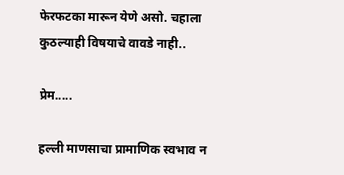फेरफटका मारून येणे असो. चहाला कुठल्याही विषयाचे वावडे नाही..

प्रेम.....

हल्ली माणसाचा प्रामाणिक स्वभाव न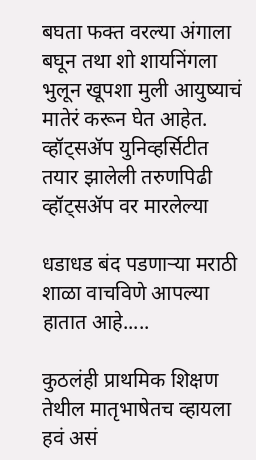बघता फक्त वरल्या अंगाला बघून तथा शो शायनिंगला भुलून खूपशा मुली आयुष्याचं मातेरं करून घेत आहेत. व्हॉट्सॲप युनिव्हर्सिटीत तयार झालेली तरुणपिढी व्हॉट्सॲप वर मारलेल्या

धडाधड बंद पडणाऱ्या मराठी शाळा वाचविणे आपल्या हातात आहे.....

कुठलंही प्राथमिक शिक्षण तेथील मातृभाषेतच व्हायला हवं असं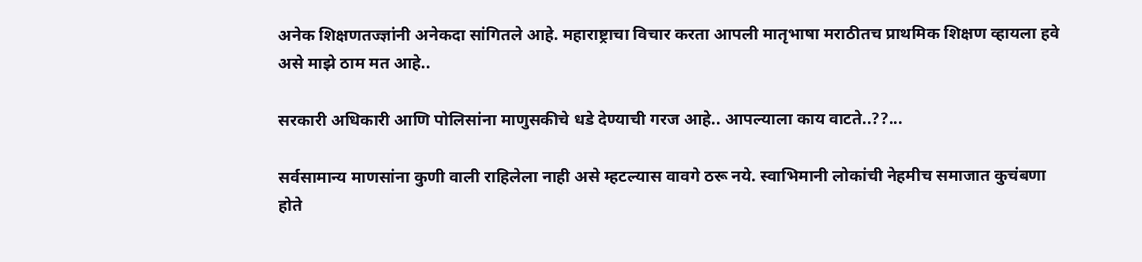अनेक शिक्षणतज्ज्ञांनी अनेकदा सांगितले आहे. महाराष्ट्राचा विचार करता आपली मातृभाषा मराठीतच प्राथमिक शिक्षण व्हायला हवे असे माझे ठाम मत आहे..

सरकारी अधिकारी आणि पोलिसांना माणुसकीचे धडे देण्याची गरज आहे.. आपल्याला काय वाटते..??...

सर्वसामान्य माणसांना कुणी वाली राहिलेला नाही असे म्हटल्यास वावगे ठरू नये. स्वाभिमानी लोकांची नेहमीच समाजात कुचंबणा होते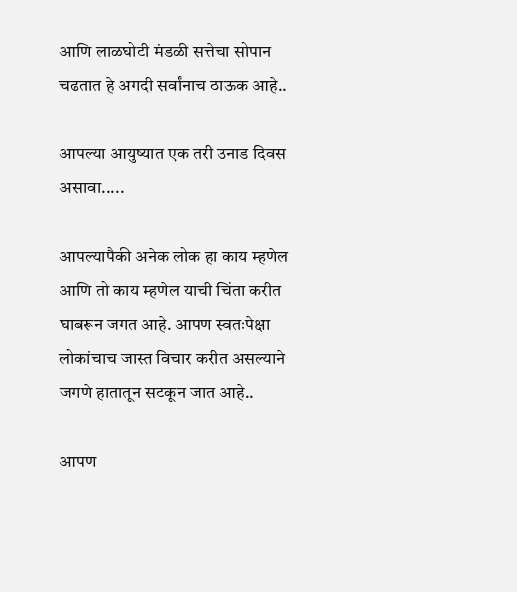आणि लाळघोटी मंडळी सत्तेचा सोपान चढतात हे अगदी सर्वांनाच ठाऊक आहे..

आपल्या आयुष्यात एक तरी उनाड दिवस असावा.....

आपल्यापैकी अनेक लोक हा काय म्हणेल आणि तो काय म्हणेल याची चिंता करीत घाबरून जगत आहे. आपण स्वतःपेक्षा लोकांचाच जास्त विचार करीत असल्याने जगणे हातातून सटकून जात आहे..

आपण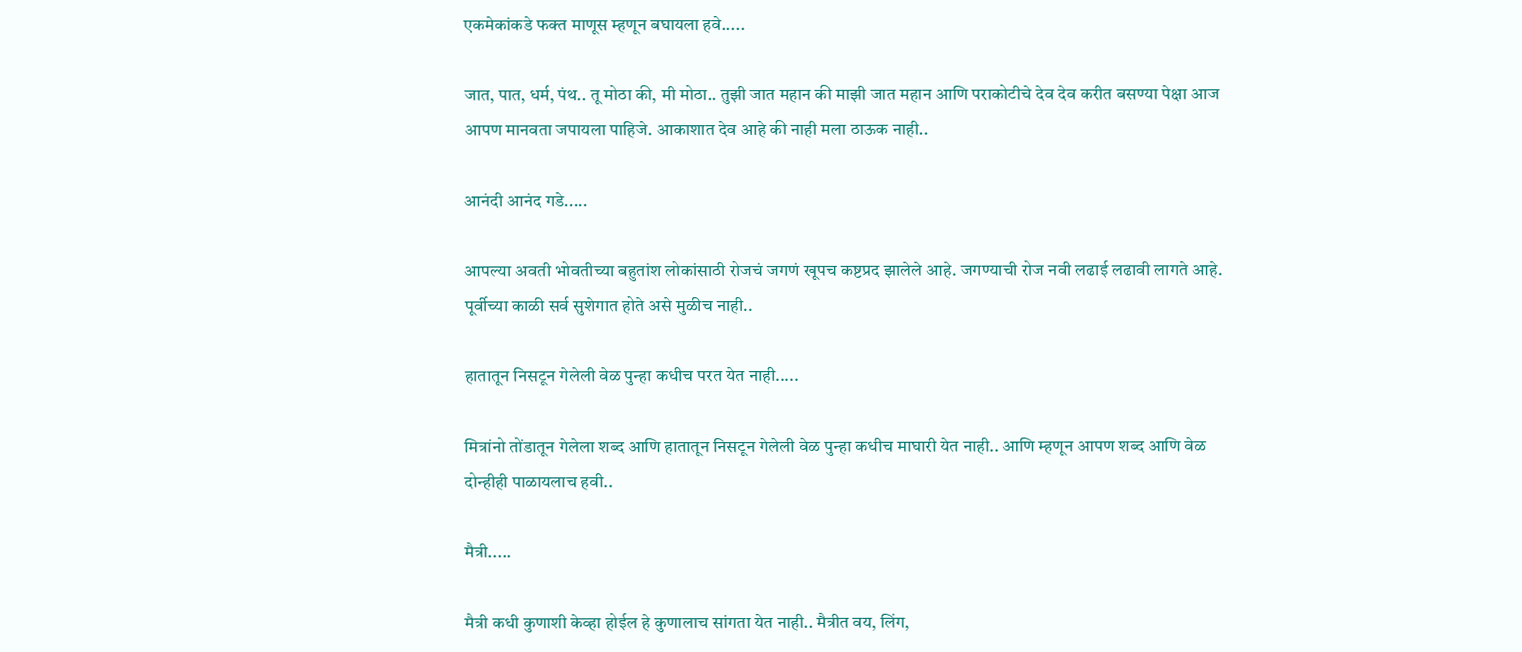एकमेकांकडे फक्त माणूस म्हणून बघायला हवे.....

जात, पात, धर्म, पंथ.. तू मोठा की, मी मोठा.. तुझी जात महान की माझी जात महान आणि पराकोटीचे देव देव करीत बसण्या पेक्षा आज आपण मानवता जपायला पाहिजे. आकाशात देव आहे की नाही मला ठाऊक नाही..

आनंदी आनंद गडे.....

आपल्या अवती भोवतीच्या बहुतांश लोकांसाठी रोजचं जगणं खूपच कष्टप्रद झालेले आहे. जगण्याची रोज नवी लढाई लढावी लागते आहे. पूर्वीच्या काळी सर्व सुशेगात होते असे मुळीच नाही..

हातातून निसटून गेलेली वेळ पुन्हा कधीच परत येत नाही.....

मित्रांनो तोंडातून गेलेला शब्द आणि हातातून निसटून गेलेली वेळ पुन्हा कधीच माघारी येत नाही.. आणि म्हणून आपण शब्द आणि वेळ दोन्हीही पाळायलाच हवी..

मैत्री.....

मैत्री कधी कुणाशी केव्हा होईल हे कुणालाच सांगता येत नाही.. मैत्रीत वय, लिंग,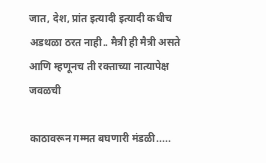जात, देश, प्रांत इत्यादी इत्यादी कधीच अडथळा ठरत नाही.. मैत्री ही मैत्री असते आणि म्हणूनच ती रक्ताच्या नात्यापेक्ष जवळची

काठावरून गम्मत बघणारी मंडळी.....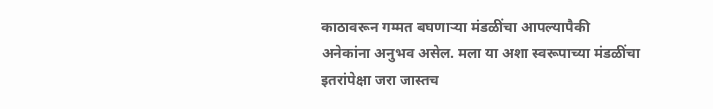काठावरून गम्मत बघणाऱ्या मंडळींचा आपल्यापैकी अनेकांना अनुभव असेल. मला या अशा स्वरूपाच्या मंडळींचा इतरांपेक्षा जरा जास्तच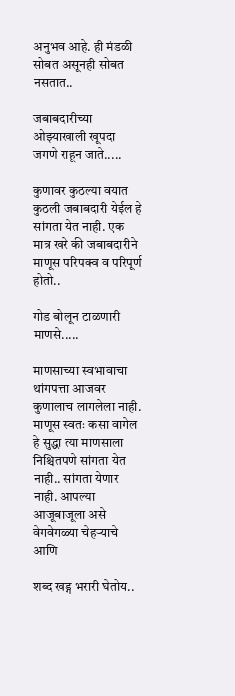अनुभव आहे. ही मंडळी सोबत असूनही सोबत नसतात..

जबाबदारीच्या ओझ्याखाली खूपदा जगणे राहून जाते.....

कुणावर कुठल्या वयात कुठली जबाबदारी येईल हे सांगता येत नाही. एक मात्र खरे की जबाबदारीने माणूस परिपक्व व परिपूर्ण होतो..

गोड बोलून टाळणारी माणसे.....

माणसाच्या स्वभावाचा थांगपत्ता आजवर कुणालाच लागलेला नाही. माणूस स्वतः कसा वागेल हे सुद्धा त्या माणसाला निश्चितपणे सांगता येत नाही.. सांगता येणार नाही. आपल्या आजूबाजूला असे वेगवेगळ्या चेहऱ्याचे आणि

शब्द खड्ग भरारी घेतोय..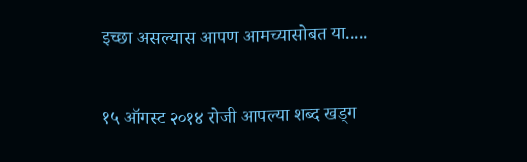इच्छा असल्यास आपण आमच्यासोबत या.....

१५ ऑगस्ट २०१४ रोजी आपल्या शब्द खड्ग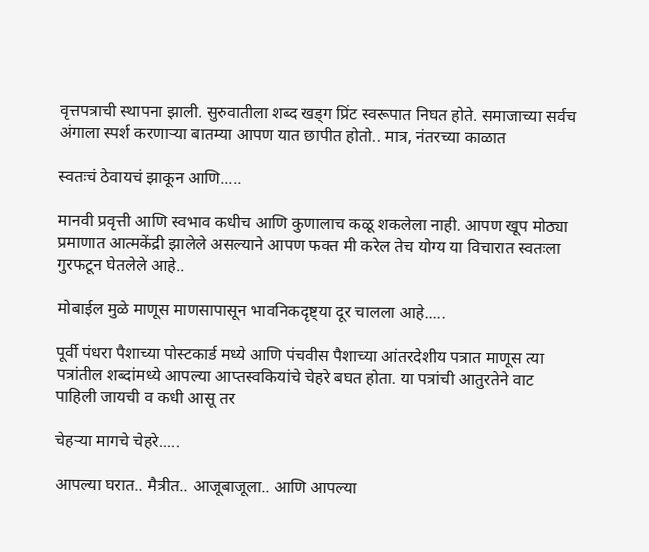वृत्तपत्राची स्थापना झाली. सुरुवातीला शब्द खड्ग प्रिंट स्वरूपात निघत होते. समाजाच्या सर्वच अंगाला स्पर्श करणाऱ्या बातम्या आपण यात छापीत होतो.. मात्र, नंतरच्या काळात

स्वतःचं ठेवायचं झाकून आणि.....

मानवी प्रवृत्ती आणि स्वभाव कधीच आणि कुणालाच कळू शकलेला नाही. आपण खूप मोठ्या प्रमाणात आत्मकेंद्री झालेले असल्याने आपण फक्त मी करेल तेच योग्य या विचारात स्वतःला गुरफटून घेतलेले आहे..

मोबाईल मुळे माणूस माणसापासून भावनिकदृष्ट्या दूर चालला आहे.....

पूर्वी पंधरा पैशाच्या पोस्टकार्ड मध्ये आणि पंचवीस पैशाच्या आंतरदेशीय पत्रात माणूस त्या पत्रांतील शब्दांमध्ये आपल्या आप्तस्वकियांचे चेहरे बघत होता. या पत्रांची आतुरतेने वाट पाहिली जायची व कधी आसू तर

चेहऱ्या मागचे चेहरे.....

आपल्या घरात.. मैत्रीत.. आजूबाजूला.. आणि आपल्या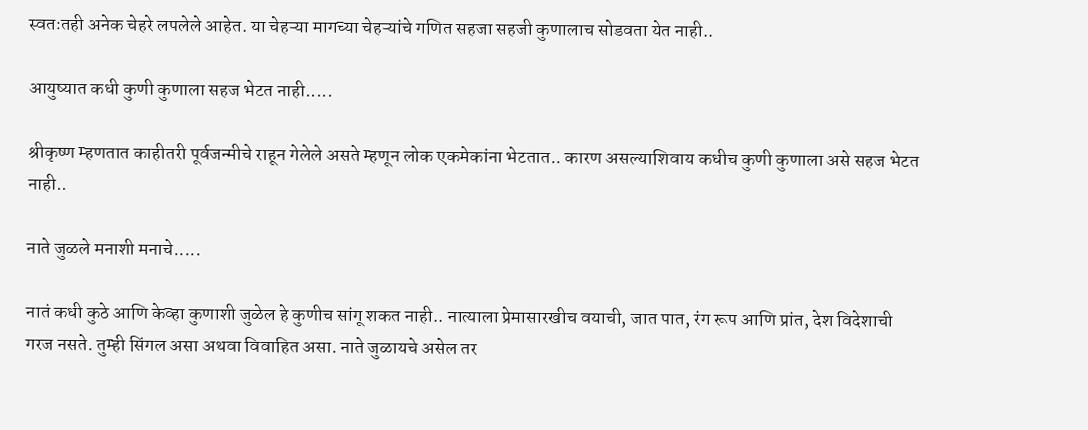स्वतःतही अनेक चेहरे लपलेले आहेत. या चेहऱ्या मागच्या चेहऱ्यांचे गणित सहजा सहजी कुणालाच सोडवता येत नाही..

आयुष्यात कधी कुणी कुणाला सहज भेटत नाही.....

श्रीकृष्ण म्हणतात काहीतरी पूर्वजन्मीचे राहून गेलेले असते म्हणून लोक एकमेकांना भेटतात.. कारण असल्याशिवाय कधीच कुणी कुणाला असे सहज भेटत नाही..

नाते जुळले मनाशी मनाचे.....

नातं कधी कुठे आणि केव्हा कुणाशी जुळेल हे कुणीच सांगू शकत नाही.. नात्याला प्रेमासारखीच वयाची, जात पात, रंग रूप आणि प्रांत, देश विदेशाची गरज नसते. तुम्ही सिंगल असा अथवा विवाहित असा. नाते जुळायचे असेल तर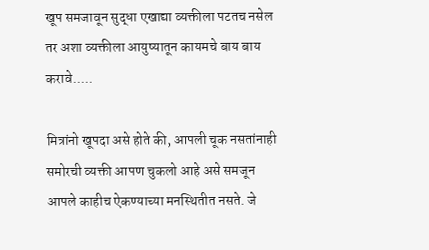खूप समजावून सुद्धा एखाद्या व्यक्तीला पटतच नसेल तर अशा व्यक्तीला आयुष्यातून कायमचे बाय बाय करावे.....

मित्रांनो खूपदा असे होते की, आपली चूक नसतांनाही समोरची व्यक्ती आपण चुकलो आहे असे समजून आपले काहीच ऐकण्याच्या मनस्थितीत नसते. जे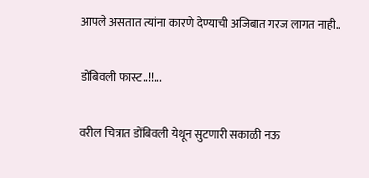आपले असतात त्यांना कारणे देण्याची अजिबात गरज लागत नाही..

डोंबिवली फास्ट..!!...

वरील चित्रात डोंबिवली येथून सुटणारी सकाळी नऊ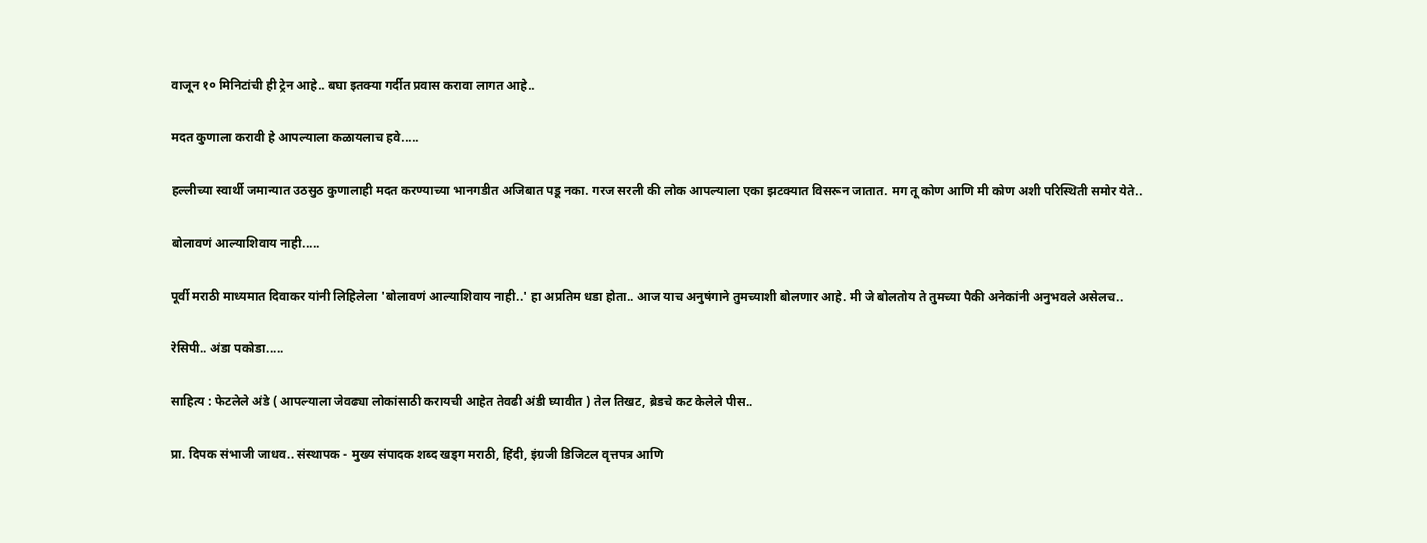वाजून १० मिनिटांची ही ट्रेन आहे.. बघा इतक्या गर्दीत प्रवास करावा लागत आहे..

मदत कुणाला करावी हे आपल्याला कळायलाच हवे.....

हल्लीच्या स्वार्थी जमान्यात उठसुठ कुणालाही मदत करण्याच्या भानगडीत अजिबात पडू नका. गरज सरली की लोक आपल्याला एका झटक्यात विसरून जातात. मग तू कोण आणि मी कोण अशी परिस्थिती समोर येते..

बोलावणं आल्याशिवाय नाही.....

पूर्वी मराठी माध्यमात दिवाकर यांनी लिहिलेला 'बोलावणं आल्याशिवाय नाही..' हा अप्रतिम धडा होता.. आज याच अनुषंगाने तुमच्याशी बोलणार आहे. मी जे बोलतोय ते तुमच्या पैकी अनेकांनी अनुभवले असेलच..

रेसिपी.. अंडा पकोडा.....

साहित्य : फेटलेले अंडे ( आपल्याला जेवढ्या लोकांसाठी करायची आहेत तेवढी अंडी घ्यावीत ) तेल तिखट, ब्रेडचे कट केलेले पीस..

प्रा. दिपक संभाजी जाधव.. संस्थापक - मुख्य संपादक शब्द खड्ग मराठी, हिंदी, इंग्रजी डिजिटल वृत्तपत्र आणि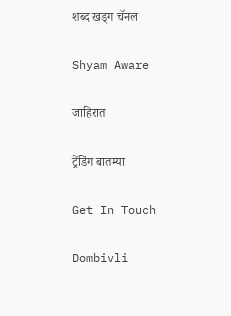शब्द खड्ग चॅनल

Shyam Aware

जाहिरात

ट्रेंडिंग बातम्या

Get In Touch

Dombivli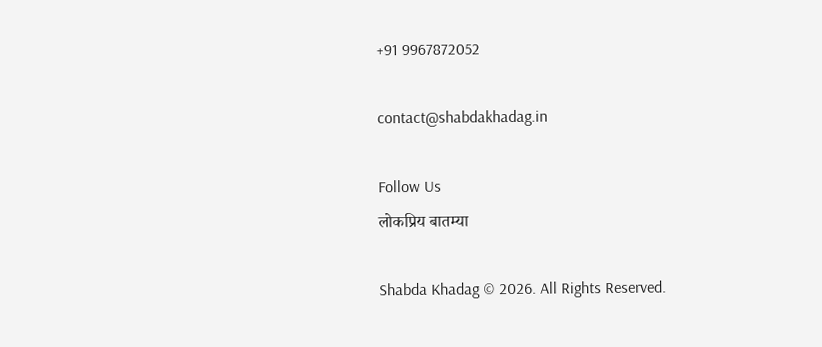+91 9967872052

contact@shabdakhadag.in

Follow Us
लोकप्रिय बातम्या

Shabda Khadag © 2026. All Rights Reserved.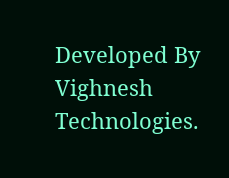Developed By Vighnesh Technologies.